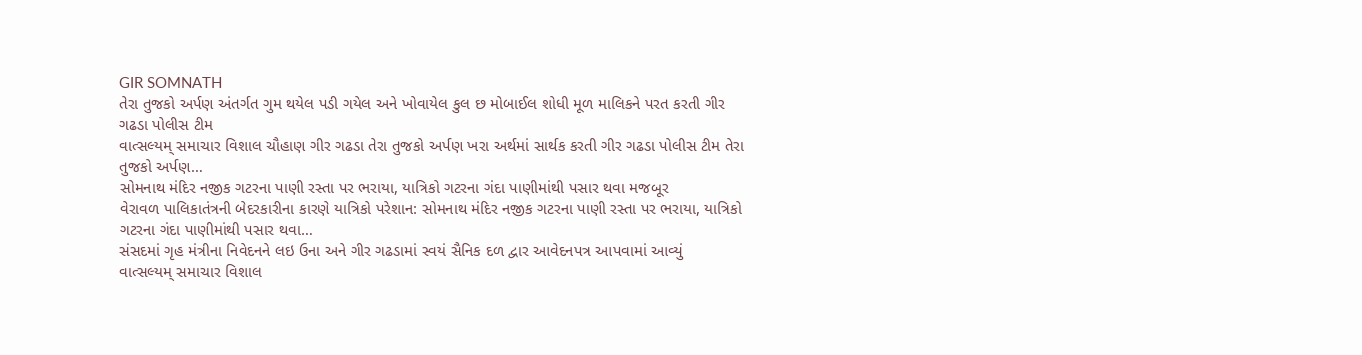GIR SOMNATH
તેરા તુજકો અર્પણ અંતર્ગત ગુમ થયેલ પડી ગયેલ અને ખોવાયેલ કુલ છ મોબાઈલ શોધી મૂળ માલિકને પરત કરતી ગીર ગઢડા પોલીસ ટીમ
વાત્સલ્યમ્ સમાચાર વિશાલ ચૌહાણ ગીર ગઢડા તેરા તુજકો અર્પણ ખરા અર્થમાં સાર્થક કરતી ગીર ગઢડા પોલીસ ટીમ તેરા તુજકો અર્પણ…
સોમનાથ મંદિર નજીક ગટરના પાણી રસ્તા પર ભરાયા, યાત્રિકો ગટરના ગંદા પાણીમાંથી પસાર થવા મજબૂર
વેરાવળ પાલિકાતંત્રની બેદરકારીના કારણે યાત્રિકો પરેશાન: સોમનાથ મંદિર નજીક ગટરના પાણી રસ્તા પર ભરાયા, યાત્રિકો ગટરના ગંદા પાણીમાંથી પસાર થવા…
સંસદમાં ગૃહ મંત્રીના નિવેદનને લઇ ઉના અને ગીર ગઢડામાં સ્વયં સૈનિક દળ દ્વાર આવેદનપત્ર આપવામાં આવ્યું
વાત્સલ્યમ્ સમાચાર વિશાલ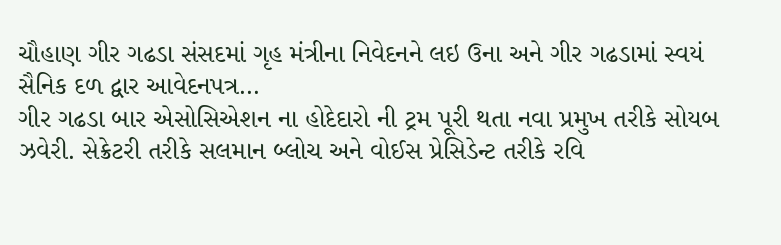ચૌહાણ ગીર ગઢડા સંસદમાં ગૃહ મંત્રીના નિવેદનને લઇ ઉના અને ગીર ગઢડામાં સ્વયં સૈનિક દળ દ્વાર આવેદનપત્ર…
ગીર ગઢડા બાર એસોસિએશન ના હોદેદારો ની ટ્રમ પૂરી થતા નવા પ્રમુખ તરીકે સોયબ ઝવેરી. સેક્રેટરી તરીકે સલમાન બ્લોચ અને વોઈસ પ્રેસિડેન્ટ તરીકે રવિ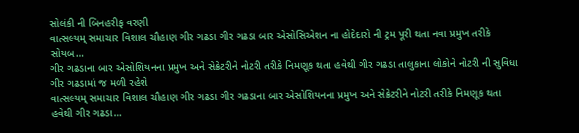સોલંકી ની બિનહરીફ વરણી
વાત્સલ્યમ્ સમાચાર વિશાલ ચૌહાણ ગીર ગઢડા ગીર ગઢડા બાર એસોસિએશન ના હોદેદારો ની ટ્રમ પૂરી થતા નવા પ્રમુખ તરીકે સોયબ…
ગીર ગઢડાના બાર એસોશિયનના પ્રમુખ અને સેક્રેટરીને નોટરી તરીકે નિમણૂક થતા હવેથી ગીર ગઢડા તાલુકાના લોકોને નોટરી ની સુવિધા ગીર ગઢડામાં જ મળી રહેશે
વાત્સલ્યમ્ સમાચાર વિશાલ ચૌહાણ ગીર ગઢડા ગીર ગઢડાના બાર એસોશિયનના પ્રમુખ અને સેક્રેટરીને નોટરી તરીકે નિમણૂક થતા હવેથી ગીર ગઢડા…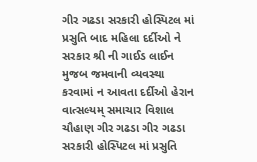ગીર ગઢડા સરકારી હોસ્પિટલ માં પ્રસુતિ બાદ મહિલા દર્દીઓ ને સરકાર શ્રી ની ગાઈડ લાઈન મુજબ જમવાની વ્યવસ્થા કરવામાં ન આવતા દર્દીઓ હેરાન
વાત્સલ્યમ્ સમાચાર વિશાલ ચૌહાણ ગીર ગઢડા ગીર ગઢડા સરકારી હોસ્પિટલ માં પ્રસુતિ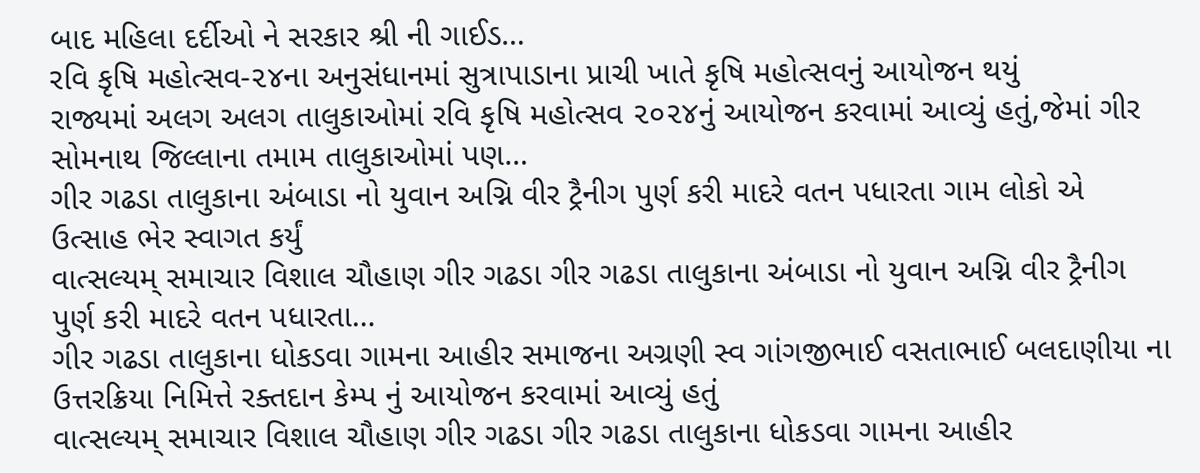બાદ મહિલા દર્દીઓ ને સરકાર શ્રી ની ગાઈડ…
રવિ કૃષિ મહોત્સવ-૨૪ના અનુસંધાનમાં સુત્રાપાડાના પ્રાચી ખાતે કૃષિ મહોત્સવનું આયોજન થયું
રાજ્યમાં અલગ અલગ તાલુકાઓમાં રવિ કૃષિ મહોત્સવ ૨૦૨૪નું આયોજન કરવામાં આવ્યું હતું,જેમાં ગીર સોમનાથ જિલ્લાના તમામ તાલુકાઓમાં પણ…
ગીર ગઢડા તાલુકાના અંબાડા નો યુવાન અગ્નિ વીર ટ્રૈનીગ પુર્ણ કરી માદરે વતન પધારતા ગામ લોકો એ ઉત્સાહ ભેર સ્વાગત કર્યું
વાત્સલ્યમ્ સમાચાર વિશાલ ચૌહાણ ગીર ગઢડા ગીર ગઢડા તાલુકાના અંબાડા નો યુવાન અગ્નિ વીર ટ્રૈનીગ પુર્ણ કરી માદરે વતન પધારતા…
ગીર ગઢડા તાલુકાના ધોકડવા ગામના આહીર સમાજના અગ્રણી સ્વ ગાંગજીભાઈ વસતાભાઈ બલદાણીયા ના ઉત્તરક્રિયા નિમિત્તે રક્તદાન કેમ્પ નું આયોજન કરવામાં આવ્યું હતું
વાત્સલ્યમ્ સમાચાર વિશાલ ચૌહાણ ગીર ગઢડા ગીર ગઢડા તાલુકાના ધોકડવા ગામના આહીર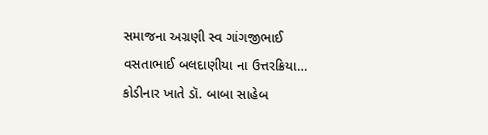સમાજના અગ્રણી સ્વ ગાંગજીભાઈ વસતાભાઈ બલદાણીયા ના ઉત્તરક્રિયા…
કોડીનાર ખાતે ડૉ. બાબા સાહેબ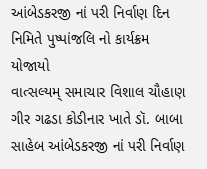આંબેડકરજી નાં પરી નિર્વાણ દિન નિમિતે પુષ્પાંજલિ નો કાર્યક્રમ યોજાયો
વાત્સલ્યમ્ સમાચાર વિશાલ ચૌહાણ ગીર ગઢડા કોડીનાર ખાતે ડૉ. બાબા સાહેબ આંબેડકરજી નાં પરી નિર્વાણ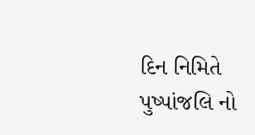દિન નિમિતે પુષ્પાંજલિ નો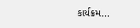કાર્યક્રમ…